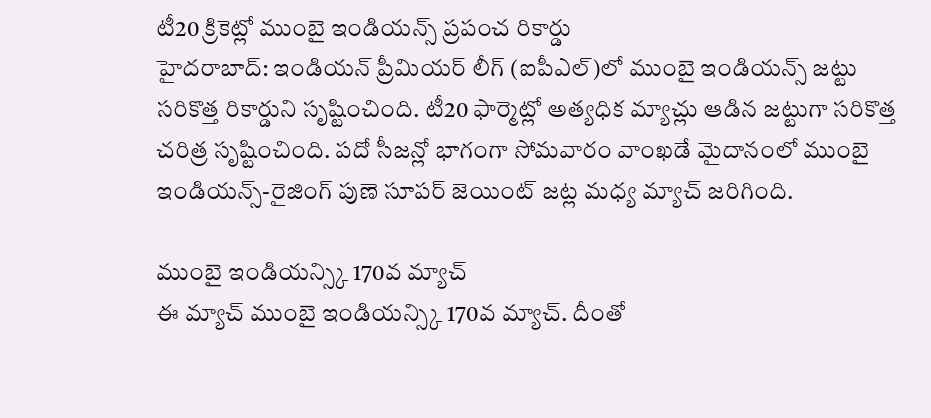టీ20 క్రికెట్లో ముంబై ఇండియన్స్ ప్రపంచ రికార్డు
హైదరాబాద్: ఇండియన్ ప్రీమియర్ లీగ్ (ఐపీఎల్)లో ముంబై ఇండియన్స్ జట్టు సరికొత్త రికార్డుని సృష్టించింది. టీ20 ఫార్మెట్లో అత్యధిక మ్యాచ్లు ఆడిన జట్టుగా సరికొత్త చరిత్ర సృష్టించింది. పదో సీజన్లో భాగంగా సోమవారం వాంఖడే మైదానంలో ముంబై ఇండియన్స్-రైజింగ్ పుణె సూపర్ జెయింట్ జట్ల మధ్య మ్యాచ్ జరిగింది.

ముంబై ఇండియన్స్కి 170వ మ్యాచ్
ఈ మ్యాచ్ ముంబై ఇండియన్స్కి 170వ మ్యాచ్. దీంతో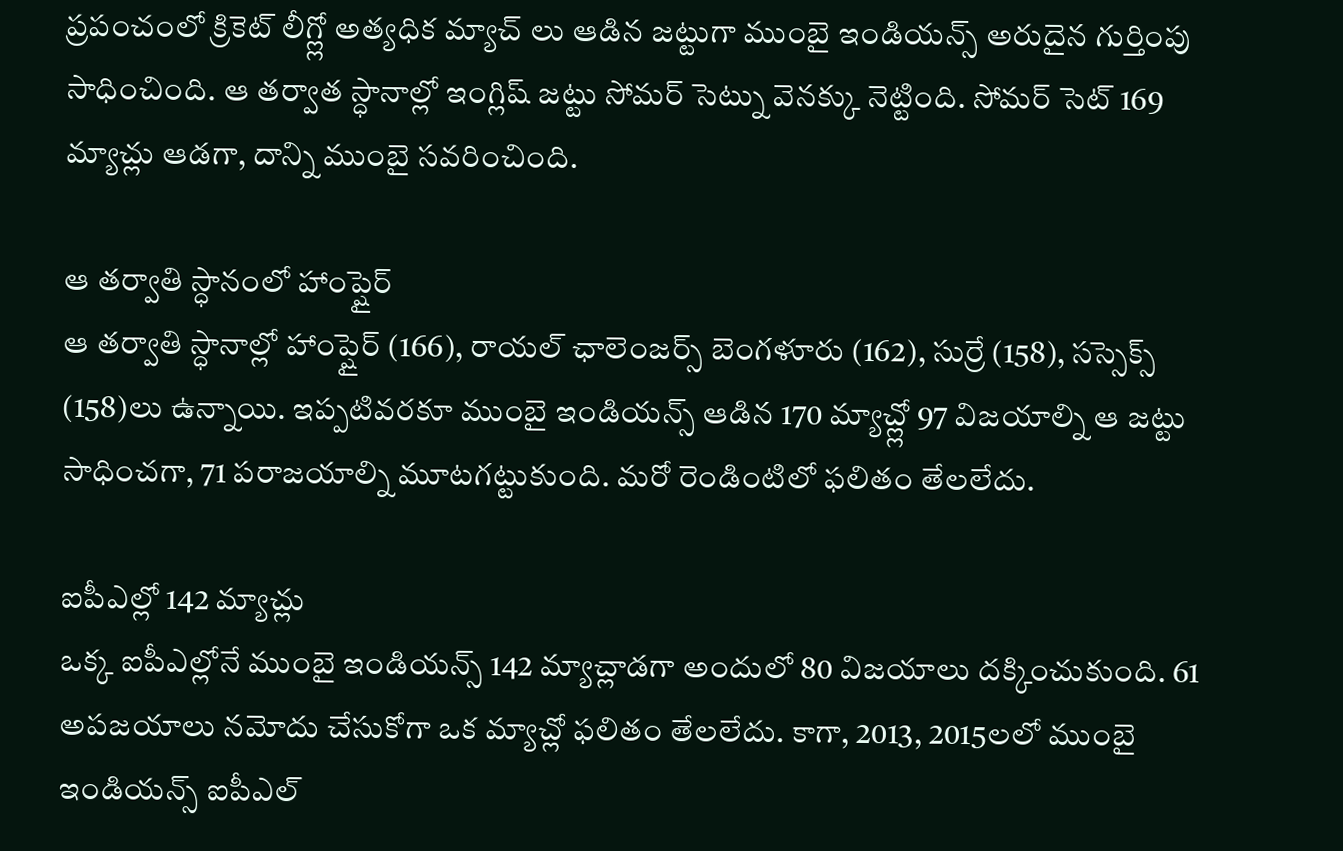ప్రపంచంలో క్రికెట్ లీగ్ల్లో అత్యధిక మ్యాచ్ లు ఆడిన జట్టుగా ముంబై ఇండియన్స్ అరుదైన గుర్తింపు సాధించింది. ఆ తర్వాత స్ధానాల్లో ఇంగ్లిష్ జట్టు సోమర్ సెట్ను వెనక్కు నెట్టింది. సోమర్ సెట్ 169 మ్యాచ్లు ఆడగా, దాన్ని ముంబై సవరించింది.

ఆ తర్వాతి స్ధానంలో హాంప్షైర్
ఆ తర్వాతి స్ధానాల్లో హాంప్షైర్ (166), రాయల్ ఛాలెంజర్స్ బెంగళూరు (162), సుర్రే (158), సస్సెక్స్ (158)లు ఉన్నాయి. ఇప్పటివరకూ ముంబై ఇండియన్స్ ఆడిన 170 మ్యాచ్ల్లో 97 విజయాల్ని ఆ జట్టు సాధించగా, 71 పరాజయాల్ని మూటగట్టుకుంది. మరో రెండింటిలో ఫలితం తేలలేదు.

ఐపీఎల్లో 142 మ్యాచ్లు
ఒక్క ఐపీఎల్లోనే ముంబై ఇండియన్స్ 142 మ్యాచ్లాడగా అందులో 80 విజయాలు దక్కించుకుంది. 61 అపజయాలు నమోదు చేసుకోగా ఒక మ్యాచ్లో ఫలితం తేలలేదు. కాగా, 2013, 2015లలో ముంబై ఇండియన్స్ ఐపీఎల్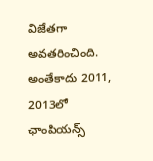విజేతగా అవతరించింది. అంతేకాదు 2011, 2013లో ఛాంపియన్స్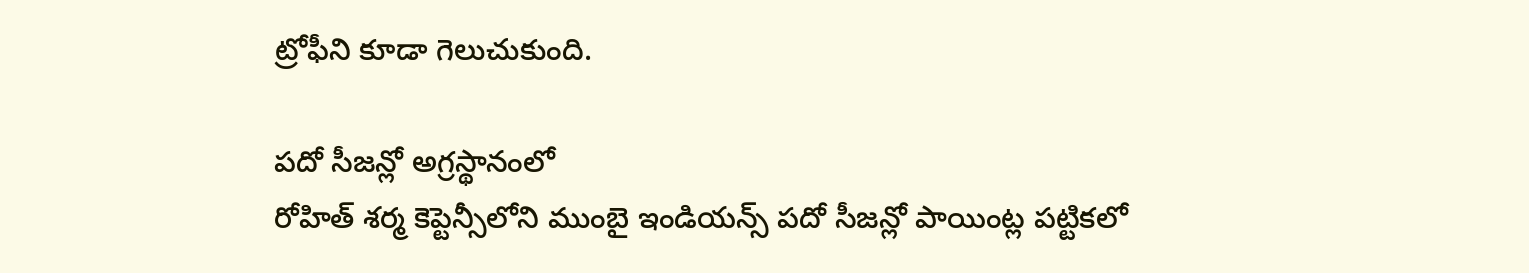ట్రోఫీని కూడా గెలుచుకుంది.

పదో సీజన్లో అగ్రస్థానంలో
రోహిత్ శర్మ కెప్టెన్సీలోని ముంబై ఇండియన్స్ పదో సీజన్లో పాయింట్ల పట్టికలో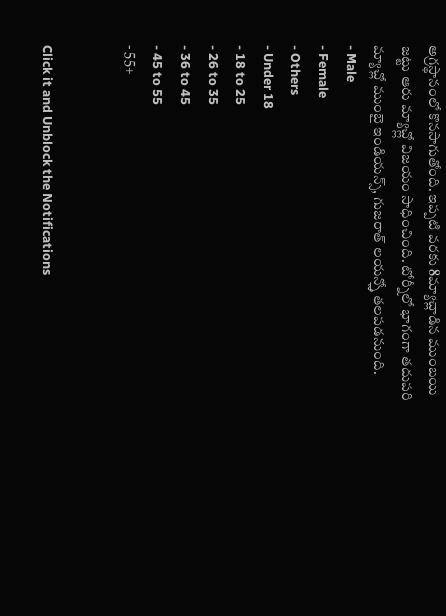అగ్రస్థానంలో కొనసాగుతోంది. ఇప్పటి వరకు 8మ్యాచ్లాడిన ముంబయి జట్టు ఆరు మ్యాచ్ల్లో విజయం సాధించింది. టోర్నీలో భాగంగా తదుపరి మ్యాచ్లో ముంబై ఇండియన్స్, గుజరాత్ లయన్స్తో తలపడనుంది.
- Male
- Female
- Others
- Under 18
- 18 to 25
- 26 to 35
- 36 to 45
- 45 to 55
- 55+


Click it and Unblock the Notifications